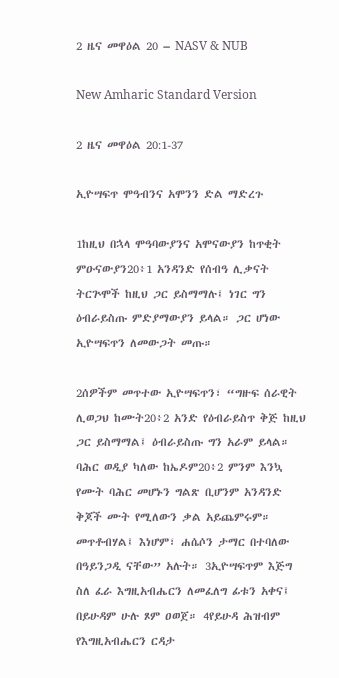2 ዜና መዋዕል 20 – NASV & NUB

New Amharic Standard Version

2 ዜና መዋዕል 20:1-37

ኢዮሣፍጥ ሞዓብንና አሞንን ድል ማድረጉ

1ከዚህ በኋላ ሞዓባውያንና አሞናውያን ከጥቂት ምዑናውያን20፥1 አንዳንድ የሰብዓ ሊቃናት ትርጕሞች ከዚህ ጋር ይስማማሉ፤ ነገር ግን ዕብራይስጡ ምድያማውያን ይላል። ጋር ሆነው ኢዮሣፍጥን ለመውጋት መጡ።

2ሰዎችም መጥተው ኢዮሣፍጥን፣ “ግዙፍ ሰራዊት ሊወጋህ ከሙት20፥2 አንድ የዕብራይስጥ ቅጅ ከዚህ ጋር ይስማማል፤ ዕብራይስጡ ግን አራም ይላል። ባሕር ወዲያ ካለው ከኤዶም20፥2 ምንም እንኳ የሙት ባሕር መሆኑን ግልጽ ቢሆንም አንዳንድ ቅጆች ሙት የሚለውን ቃል አይጨምሩም። መጥቶብሃል፤ እነሆም፣ ሐሴሶን ታማር በተባለው በዓይንጋዲ ናቸው” አሉት። 3ኢዮሣፍጥም እጅግ ስለ ፈራ እግዚአብሔርን ለመፈለግ ፊቱን አቀና፤ በይሁዳም ሁሉ ጾም ዐወጀ። 4የይሁዳ ሕዝብም የእግዚአብሔርን ርዳታ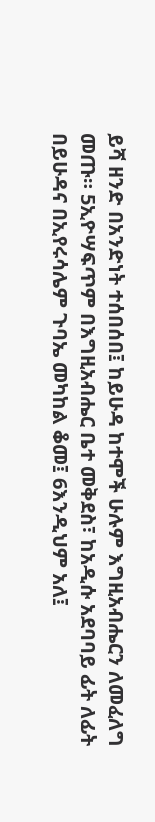ይሻ ዘንድ በአንድነት ተሰበሰበ፤ ከይሁዳ ከተሞች ሁሉም እግዚአብሔርን ለመፈለግ መጡ። 5ኢዮሣፍጥም በእግዚአብሔር ቤተ መቅደስ፣ ከአዲሱ አደባባይ ፊት ለፊት በይሁዳና በኢየሩሳሌም ጉባኤ መካከል ቆመ፤ 6እንዲህም አለ፤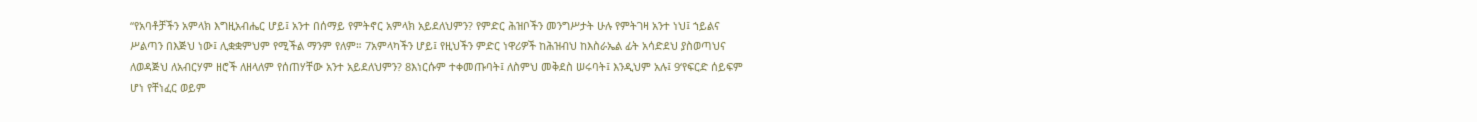“የአባቶቻችን አምላክ እግዚአብሔር ሆይ፤ አንተ በሰማይ የምትኖር አምላክ አይደለህምን? የምድር ሕዝቦችን መንግሥታት ሁሉ የምትገዛ አንተ ነህ፤ ኀይልና ሥልጣን በእጅህ ነው፤ ሊቋቋምህም የሚችል ማንም የለም። 7አምላካችን ሆይ፤ የዚህችን ምድር ነዋሪዎች ከሕዝብህ ከእስራኤል ፊት አሳድደህ ያስወጣህና ለወዳጅህ ለአብርሃም ዘሮች ለዘላለም የሰጠሃቸው አንተ አይደለህምን? 8እነርሱም ተቀመጡባት፤ ለስምህ መቅደስ ሠሩባት፤ እንዲህም አሉ፤ 9‘የፍርድ ሰይፍም ሆነ የቸነፈር ወይም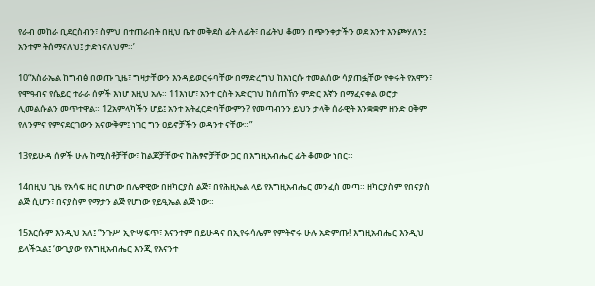የራብ መከራ ቢደርስብን፣ ስምህ በተጠራበት በዚህ ቤተ መቅደስ ፊት ለፊት፣ በፊትህ ቆመን በጭንቀታችን ወደ አንተ እንጮሃለን፤ አንተም ትሰማናለህ፤ ታድነናለህም።’

10“እስራኤል ከግብፅ በወጡ ጊዜ፣ ግዛታቸውን እንዳይወርሩባቸው በማድረግህ ከእነርሱ ተመልሰው ሳያጠፏቸው የቀሩት የአሞን፣ የሞዓብና የሴይር ተራራ ሰዎች እነሆ እዚህ አሉ። 11እነሆ፣ አንተ ርስት አድርገህ ከሰጠኸን ምድር እኛን በማፈናቀል ወሮታ ሊመልሱልን መጥተዋል። 12አምላካችን ሆይ፤ አንተ አትፈርድባቸውምን? የመጣብንን ይህን ታላቅ ሰራዊት እንቋቋም ዘንድ ዐቅም የለንምና የምናደርገውን አናውቅም፤ ነገር ግን ዐይኖቻችን ወዳንተ ናቸው።”

13የይሁዳ ሰዎች ሁሉ ከሚስቶቻቸው፣ ከልጆቻቸውና ከሕፃኖቻቸው ጋር በእግዚአብሔር ፊት ቆመው ነበር።

14በዚህ ጊዜ የአሳፍ ዘር በሆነው በሌዋዊው በዘካርያስ ልጅ፣ በየሕዚኤል ላይ የእግዚአብሔር መንፈስ መጣ። ዘካርያስም የበናያስ ልጅ ሲሆን፣ በናያስም የማታን ልጅ የሆነው የይዒኤል ልጅ ነው።

15እርሱም እንዲህ አለ፤ “ንጉሥ ኢዮሣፍጥ፣ እናንተም በይሁዳና በኢየሩሳሌም የምትኖሩ ሁሉ አድምጡ! እግዚአብሔር እንዲህ ይላችኋል፤ ‘ውጊያው የእግዚአብሔር እንጂ የእናንተ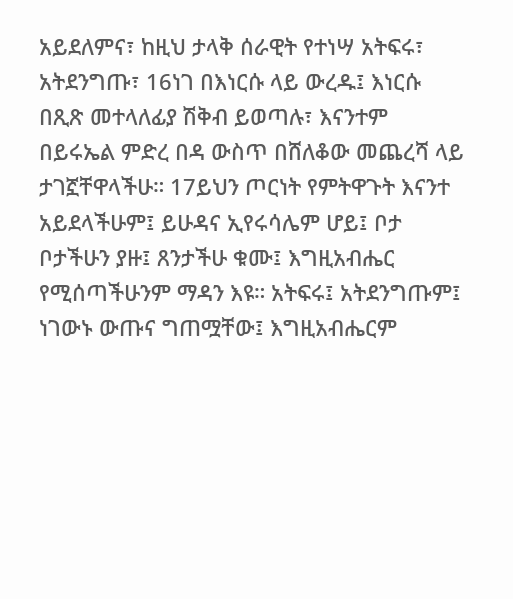አይደለምና፣ ከዚህ ታላቅ ሰራዊት የተነሣ አትፍሩ፣ አትደንግጡ፣ 16ነገ በእነርሱ ላይ ውረዱ፤ እነርሱ በጺጽ መተላለፊያ ሽቅብ ይወጣሉ፣ እናንተም በይሩኤል ምድረ በዳ ውስጥ በሸለቆው መጨረሻ ላይ ታገኟቸዋላችሁ። 17ይህን ጦርነት የምትዋጉት እናንተ አይደላችሁም፤ ይሁዳና ኢየሩሳሌም ሆይ፤ ቦታ ቦታችሁን ያዙ፤ ጸንታችሁ ቁሙ፤ እግዚአብሔር የሚሰጣችሁንም ማዳን እዩ። አትፍሩ፤ አትደንግጡም፤ ነገውኑ ውጡና ግጠሟቸው፤ እግዚአብሔርም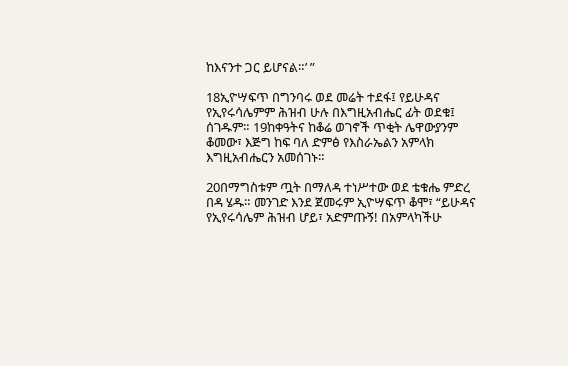ከእናንተ ጋር ይሆናል።’ ”

18ኢዮሣፍጥ በግንባሩ ወደ መሬት ተደፋ፤ የይሁዳና የኢየሩሳሌምም ሕዝብ ሁሉ በእግዚአብሔር ፊት ወደቁ፤ ሰገዱም። 19ከቀዓትና ከቆሬ ወገኖች ጥቂት ሌዋውያንም ቆመው፣ እጅግ ከፍ ባለ ድምፅ የእስራኤልን አምላክ እግዚአብሔርን አመሰገኑ።

20በማግስቱም ጧት በማለዳ ተነሥተው ወደ ቴቁሔ ምድረ በዳ ሄዱ። መንገድ እንደ ጀመሩም ኢዮሣፍጥ ቆሞ፣ “ይሁዳና የኢየሩሳሌም ሕዝብ ሆይ፣ አድምጡኝ! በአምላካችሁ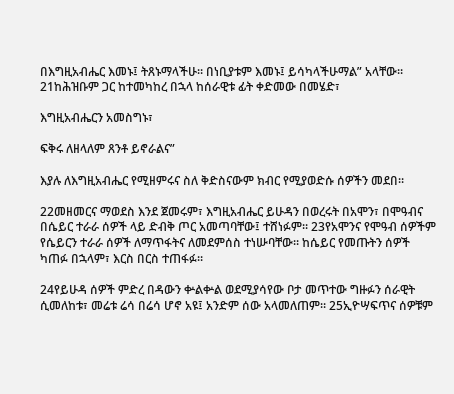በእግዚአብሔር እመኑ፤ ትጸኑማላችሁ። በነቢያቱም እመኑ፤ ይሳካላችሁማል” አላቸው። 21ከሕዝቡም ጋር ከተመካከረ በኋላ ከሰራዊቱ ፊት ቀድመው በመሄድ፣

እግዚአብሔርን አመስግኑ፣

ፍቅሩ ለዘላለም ጸንቶ ይኖራልና”

እያሉ ለእግዚአብሔር የሚዘምሩና ስለ ቅድስናውም ክብር የሚያወድሱ ሰዎችን መደበ።

22መዘመርና ማወደስ እንደ ጀመሩም፣ እግዚአብሔር ይሁዳን በወረሩት በአሞን፣ በሞዓብና በሴይር ተራራ ሰዎች ላይ ድብቅ ጦር አመጣባቸው፤ ተሸነፉም። 23የአሞንና የሞዓብ ሰዎችም የሴይርን ተራራ ሰዎች ለማጥፋትና ለመደምሰስ ተነሡባቸው። ከሴይር የመጡትን ሰዎች ካጠፉ በኋላም፣ እርስ በርስ ተጠፋፉ።

24የይሁዳ ሰዎች ምድረ በዳውን ቍልቍል ወደሚያሳየው ቦታ መጥተው ግዙፉን ሰራዊት ሲመለከቱ፣ መሬቱ ሬሳ በሬሳ ሆኖ አዩ፤ አንድም ሰው አላመለጠም። 25ኢዮሣፍጥና ሰዎቹም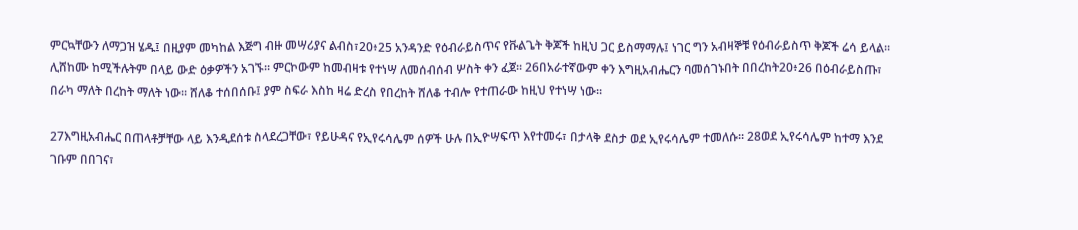ምርኳቸውን ለማጋዝ ሄዱ፤ በዚያም መካከል እጅግ ብዙ መሣሪያና ልብስ፣20፥25 አንዳንድ የዕብራይስጥና የቩልጌት ቅጆች ከዚህ ጋር ይስማማሉ፤ ነገር ግን አብዛኞቹ የዕብራይስጥ ቅጆች ሬሳ ይላል። ሊሸከሙ ከሚችሉትም በላይ ውድ ዕቃዎችን አገኙ። ምርኮውም ከመብዛቱ የተነሣ ለመሰብሰብ ሦስት ቀን ፈጀ። 26በአራተኛውም ቀን እግዚአብሔርን ባመሰገኑበት በበረከት20፥26 በዕብራይስጡ፣ በራካ ማለት በረከት ማለት ነው። ሸለቆ ተሰበሰቡ፤ ያም ስፍራ እስከ ዛሬ ድረስ የበረከት ሸለቆ ተብሎ የተጠራው ከዚህ የተነሣ ነው።

27እግዚአብሔር በጠላቶቻቸው ላይ እንዲደሰቱ ስላደረጋቸው፣ የይሁዳና የኢየሩሳሌም ሰዎች ሁሉ በኢዮሣፍጥ እየተመሩ፣ በታላቅ ደስታ ወደ ኢየሩሳሌም ተመለሱ። 28ወደ ኢየሩሳሌም ከተማ እንደ ገቡም በበገና፣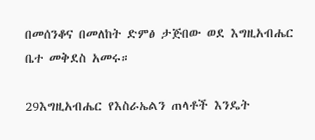በመሰንቆና በመለከት ድምፅ ታጅበው ወደ እግዚአብሔር ቤተ መቅደስ አመሩ።

29እግዚአብሔር የእስራኤልን ጠላቶች እንዴት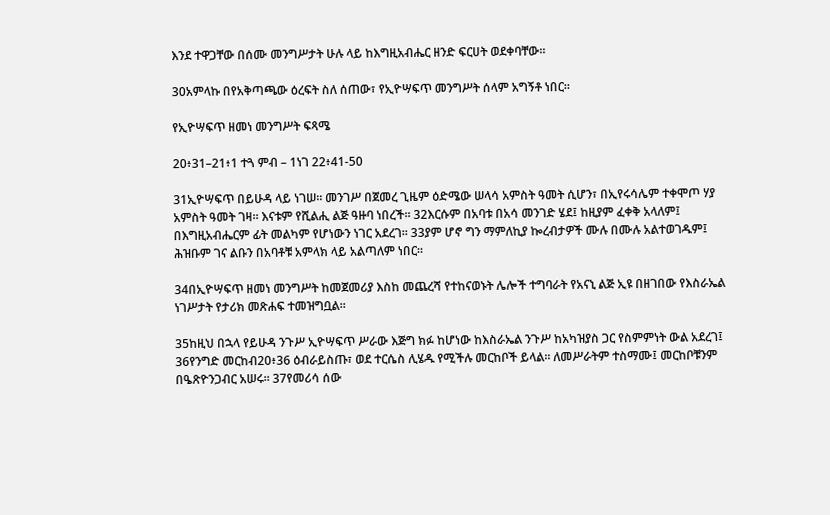እንደ ተዋጋቸው በሰሙ መንግሥታት ሁሉ ላይ ከእግዚአብሔር ዘንድ ፍርሀት ወደቀባቸው።

30አምላኩ በየአቅጣጫው ዕረፍት ስለ ሰጠው፣ የኢዮሣፍጥ መንግሥት ሰላም አግኝቶ ነበር።

የኢዮሣፍጥ ዘመነ መንግሥት ፍጻሜ

20፥31–21፥1 ተጓ ምብ – 1ነገ 22፥41-50

31ኢዮሣፍጥ በይሁዳ ላይ ነገሠ። መንገሥ በጀመረ ጊዜም ዕድሜው ሠላሳ አምስት ዓመት ሲሆን፣ በኢየሩሳሌም ተቀሞጦ ሃያ አምስት ዓመት ገዛ። እናቱም የሺልሒ ልጅ ዓዙባ ነበረች። 32እርሱም በአባቱ በአሳ መንገድ ሄደ፤ ከዚያም ፈቀቅ አላለም፤ በእግዚአብሔርም ፊት መልካም የሆነውን ነገር አደረገ። 33ያም ሆኖ ግን ማምለኪያ ኰረብታዎች ሙሉ በሙሉ አልተወገዱም፤ ሕዝቡም ገና ልቡን በአባቶቹ አምላክ ላይ አልጣለም ነበር።

34በኢዮሣፍጥ ዘመነ መንግሥት ከመጀመሪያ እስከ መጨረሻ የተከናወኑት ሌሎች ተግባራት የአናኒ ልጅ ኢዩ በዘገበው የእስራኤል ነገሥታት የታሪክ መጽሐፍ ተመዝግቧል።

35ከዚህ በኋላ የይሁዳ ንጉሥ ኢዮሣፍጥ ሥራው እጅግ ክፉ ከሆነው ከእስራኤል ንጉሥ ከአካዝያስ ጋር የስምምነት ውል አደረገ፤ 36የንግድ መርከብ20፥36 ዕብራይስጡ፣ ወደ ተርሴስ ሊሄዱ የሚችሉ መርከቦች ይላል። ለመሥራትም ተስማሙ፤ መርከቦቹንም በዔጽዮንጋብር አሠሩ። 37የመሪሳ ሰው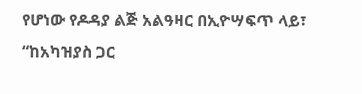የሆነው የዶዳያ ልጅ አልዓዛር በኢዮሣፍጥ ላይ፣ “ከአካዝያስ ጋር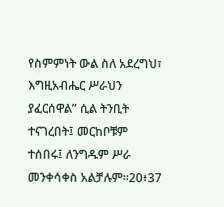የስምምነት ውል ስለ አደረግህ፣ እግዚአብሔር ሥራህን ያፈርሰዋል” ሲል ትንቢት ተናገረበት፤ መርከቦቹም ተሰበሩ፤ ለንግዱም ሥራ መንቀሳቀስ አልቻሉም።20፥37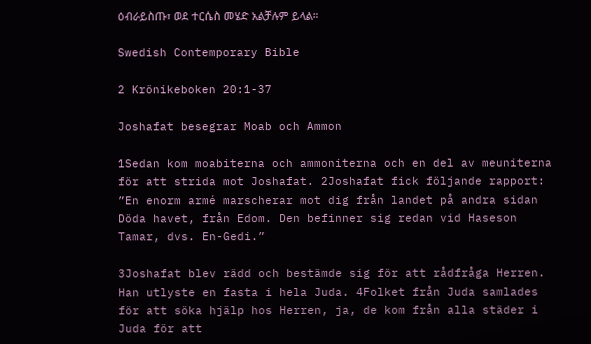ዕብራይስጡ፣ ወደ ተርሴስ መሄድ አልቻሉም ይላል።

Swedish Contemporary Bible

2 Krönikeboken 20:1-37

Joshafat besegrar Moab och Ammon

1Sedan kom moabiterna och ammoniterna och en del av meuniterna för att strida mot Joshafat. 2Joshafat fick följande rapport: ”En enorm armé marscherar mot dig från landet på andra sidan Döda havet, från Edom. Den befinner sig redan vid Haseson Tamar, dvs. En-Gedi.”

3Joshafat blev rädd och bestämde sig för att rådfråga Herren. Han utlyste en fasta i hela Juda. 4Folket från Juda samlades för att söka hjälp hos Herren, ja, de kom från alla städer i Juda för att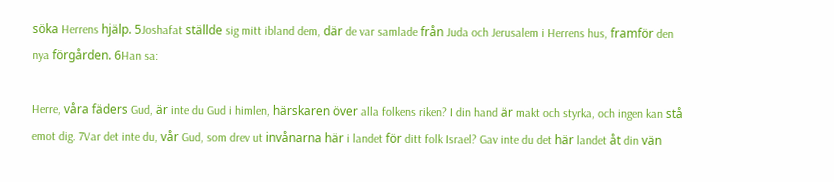söka Herrens hjälp. 5Joshafat ställde sig mitt ibland dem, där de var samlade från Juda och Jerusalem i Herrens hus, framför den nya förgården. 6Han sa:

Herre, våra fäders Gud, är inte du Gud i himlen, härskaren över alla folkens riken? I din hand är makt och styrka, och ingen kan stå emot dig. 7Var det inte du, vår Gud, som drev ut invånarna här i landet för ditt folk Israel? Gav inte du det här landet åt din vän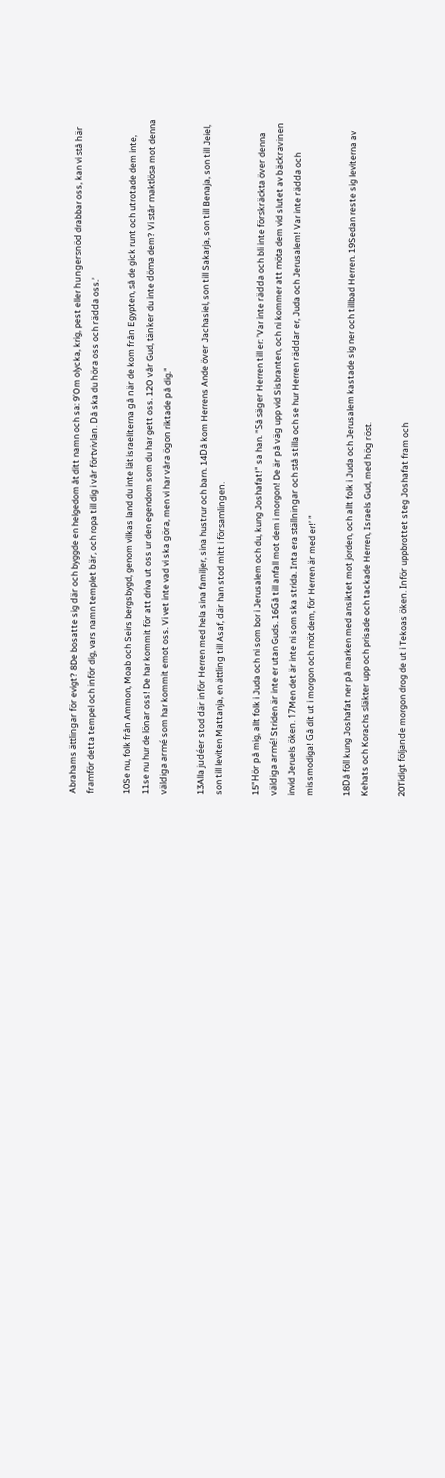Abrahams ättlingar för evigt? 8De bosatte sig där och byggde en helgedom åt ditt namn och sa: 9’Om olycka, krig, pest eller hungersnöd drabbar oss, kan vi stå här framför detta tempel och inför dig, vars namn templet bär, och ropa till dig i vår förtvivlan. Då ska du höra oss och rädda oss.’

10Se nu, folk från Ammon, Moab och Seirs bergsbygd, genom vilkas land du inte lät israeliterna gå när de kom från Egypten, så de gick runt och utrotade dem inte, 11se nu hur de lönar oss! De har kommit för att driva ut oss ur den egendom som du har gett oss. 12O vår Gud, tänker du inte döma dem? Vi står maktlösa mot denna väldiga armé som har kommit emot oss. Vi vet inte vad vi ska göra, men vi har våra ögon riktade på dig.”

13Alla judéer stod där inför Herren med hela sina familjer, sina hustrur och barn. 14Då kom Herrens Ande över Jachasiel, son till Sakarja, son till Benaja, son till Jeiel, son till leviten Mattanja, en ättling till Asaf, där han stod mitt i församlingen.

15”Hör på mig, allt folk i Juda och ni som bor i Jerusalem och du, kung Joshafat!” sa han. ”Så säger Herren till er: ’Var inte rädda och bli inte förskräckta över denna väldiga armé! Striden är inte er utan Guds. 16Gå till anfall mot dem i morgon! De är på väg upp vid Sisbranten, och ni kommer att möta dem vid slutet av bäckravinen invid Jeruels öken. 17Men det är inte ni som ska strida. Inta era ställningar och stå stilla och se hur Herren räddar er, Juda och Jerusalem! Var inte rädda och missmodiga! Gå dit ut i morgon och möt dem, för Herren är med er!’ ”

18Då föll kung Joshafat ner på marken med ansiktet mot jorden, och allt folk i Juda och Jerusalem kastade sig ner och tillbad Herren. 19Sedan reste sig leviterna av Kehats och Korachs släkter upp och prisade och tackade Herren, Israels Gud, med hög röst.

20Tidigt följande morgon drog de ut i Tekoas öken. Inför uppbrottet steg Joshafat fram och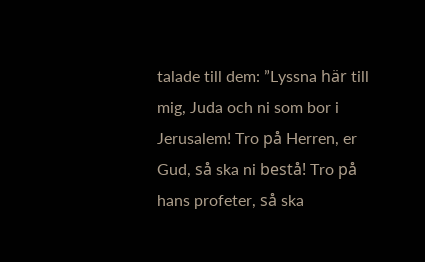talade till dem: ”Lyssna här till mig, Juda och ni som bor i Jerusalem! Tro på Herren, er Gud, så ska ni bestå! Tro på hans profeter, så ska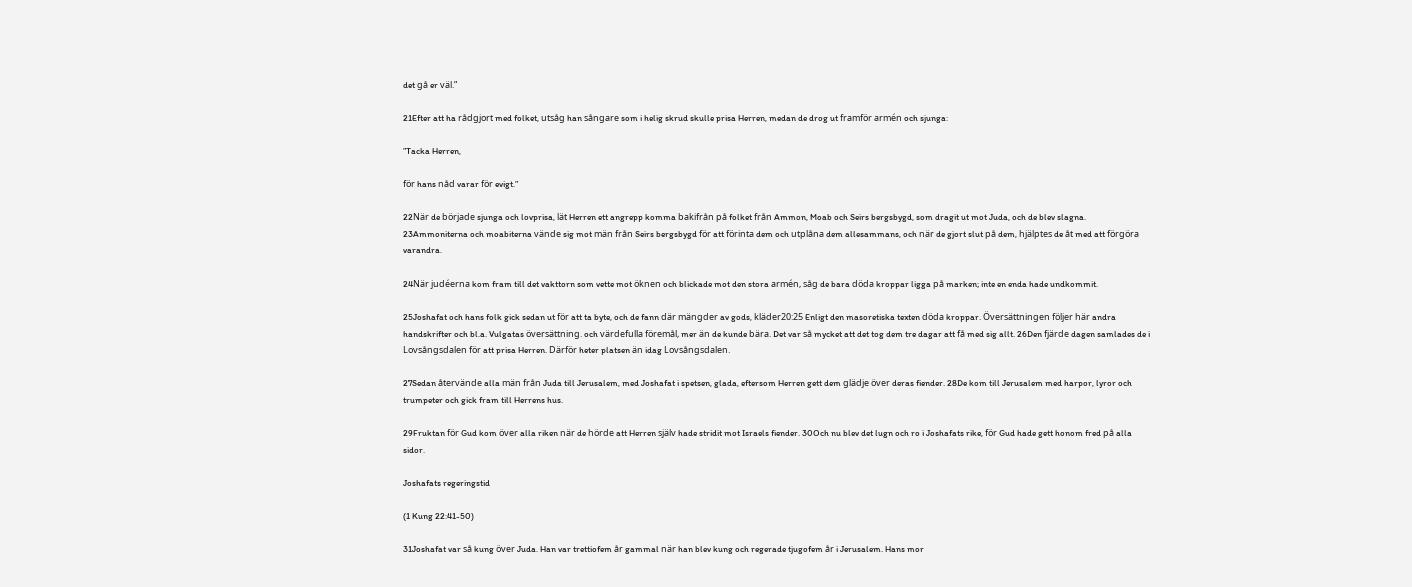det gå er väl.”

21Efter att ha rådgjort med folket, utsåg han sångare som i helig skrud skulle prisa Herren, medan de drog ut framför armén och sjunga:

”Tacka Herren,

för hans nåd varar för evigt.”

22När de började sjunga och lovprisa, lät Herren ett angrepp komma bakifrån på folket från Ammon, Moab och Seirs bergsbygd, som dragit ut mot Juda, och de blev slagna. 23Ammoniterna och moabiterna vände sig mot män från Seirs bergsbygd för att förinta dem och utplåna dem allesammans, och när de gjort slut på dem, hjälptes de åt med att förgöra varandra.

24När judéerna kom fram till det vakttorn som vette mot öknen och blickade mot den stora armén, såg de bara döda kroppar ligga på marken; inte en enda hade undkommit.

25Joshafat och hans folk gick sedan ut för att ta byte, och de fann där mängder av gods, kläder20:25 Enligt den masoretiska texten döda kroppar. Översättningen följer här andra handskrifter och bl.a. Vulgatas översättning. och värdefulla föremål, mer än de kunde bära. Det var så mycket att det tog dem tre dagar att få med sig allt. 26Den fjärde dagen samlades de i Lovsångsdalen för att prisa Herren. Därför heter platsen än idag Lovsångsdalen.

27Sedan återvände alla män från Juda till Jerusalem, med Joshafat i spetsen, glada, eftersom Herren gett dem glädje över deras fiender. 28De kom till Jerusalem med harpor, lyror och trumpeter och gick fram till Herrens hus.

29Fruktan för Gud kom över alla riken när de hörde att Herren själv hade stridit mot Israels fiender. 30Och nu blev det lugn och ro i Joshafats rike, för Gud hade gett honom fred på alla sidor.

Joshafats regeringstid

(1 Kung 22:41-50)

31Joshafat var så kung över Juda. Han var trettiofem år gammal när han blev kung och regerade tjugofem år i Jerusalem. Hans mor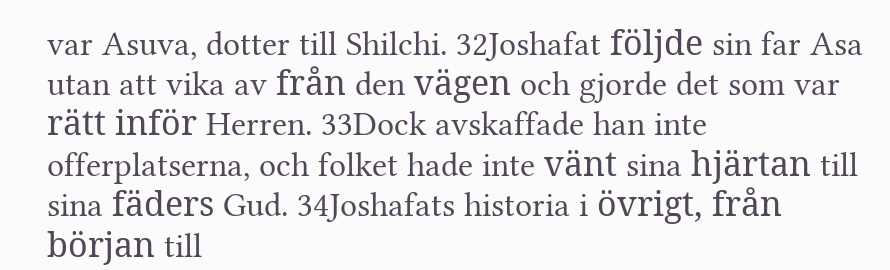var Asuva, dotter till Shilchi. 32Joshafat följde sin far Asa utan att vika av från den vägen och gjorde det som var rätt inför Herren. 33Dock avskaffade han inte offerplatserna, och folket hade inte vänt sina hjärtan till sina fäders Gud. 34Joshafats historia i övrigt, från början till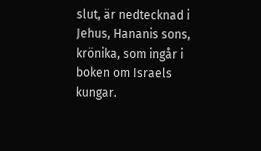slut, är nedtecknad i Jehus, Hananis sons, krönika, som ingår i boken om Israels kungar.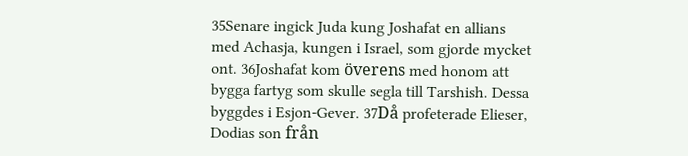35Senare ingick Juda kung Joshafat en allians med Achasja, kungen i Israel, som gjorde mycket ont. 36Joshafat kom överens med honom att bygga fartyg som skulle segla till Tarshish. Dessa byggdes i Esjon-Gever. 37Då profeterade Elieser, Dodias son från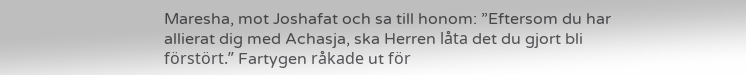Maresha, mot Joshafat och sa till honom: ”Eftersom du har allierat dig med Achasja, ska Herren låta det du gjort bli förstört.” Fartygen råkade ut för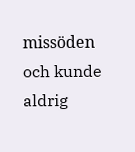missöden och kunde aldrig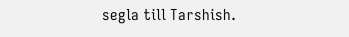segla till Tarshish.